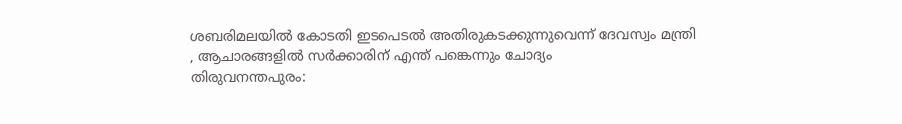ശബരിമലയിൽ കോടതി ഇടപെടൽ അതിരുകടക്കുന്നുവെന്ന് ദേവസ്വം മന്ത്രി , ആചാരങ്ങളിൽ സർക്കാരിന് എന്ത് പങ്കെന്നും ചോദ്യം
തിരുവനന്തപുരം: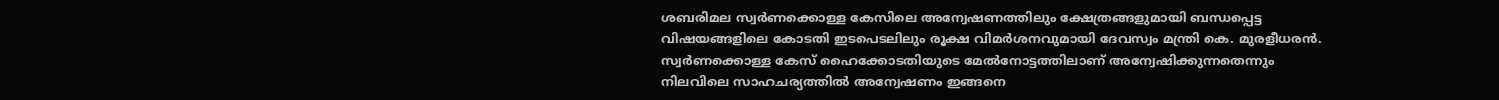ശബരിമല സ്വർണക്കൊള്ള കേസിലെ അന്വേഷണത്തിലും ക്ഷേത്രങ്ങളുമായി ബന്ധപ്പെട്ട വിഷയങ്ങളിലെ കോടതി ഇടപെടലിലും രൂക്ഷ വിമർശനവുമായി ദേവസ്വം മന്ത്രി കെ. മുരളീധരൻ. സ്വർണക്കൊള്ള കേസ് ഹൈക്കോടതിയുടെ മേൽനോട്ടത്തിലാണ് അന്വേഷിക്കുന്നതെന്നും നിലവിലെ സാഹചര്യത്തിൽ അന്വേഷണം ഇങ്ങനെ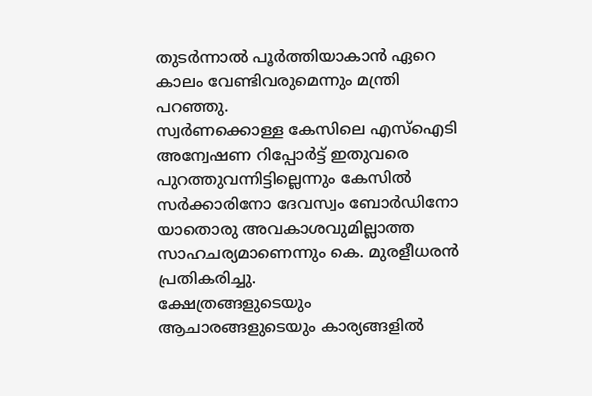തുടർന്നാൽ പൂർത്തിയാകാൻ ഏറെ കാലം വേണ്ടിവരുമെന്നും മന്ത്രി പറഞ്ഞു.
സ്വർണക്കൊള്ള കേസിലെ എസ്ഐടി അന്വേഷണ റിപ്പോർട്ട് ഇതുവരെ പുറത്തുവന്നിട്ടില്ലെന്നും കേസിൽ സർക്കാരിനോ ദേവസ്വം ബോർഡിനോ യാതൊരു അവകാശവുമില്ലാത്ത സാഹചര്യമാണെന്നും കെ. മുരളീധരൻ പ്രതികരിച്ചു.
ക്ഷേത്രങ്ങളുടെയും ആചാരങ്ങളുടെയും കാര്യങ്ങളിൽ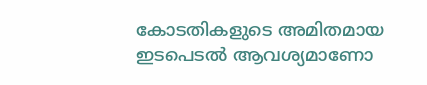കോടതികളുടെ അമിതമായ ഇടപെടൽ ആവശ്യമാണോ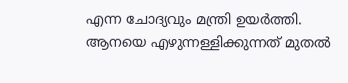എന്ന ചോദ്യവും മന്ത്രി ഉയർത്തി. ആനയെ എഴുന്നള്ളിക്കുന്നത് മുതൽ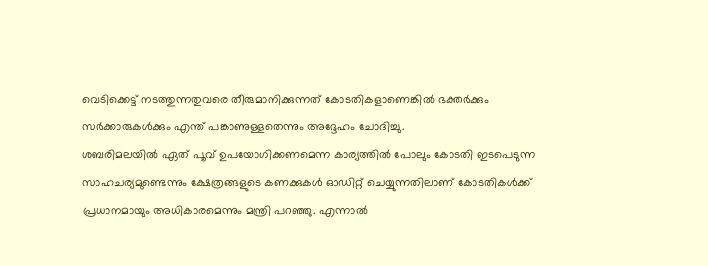വെടിക്കെട്ട് നടത്തുന്നതുവരെ തീരുമാനിക്കുന്നത് കോടതികളാണെങ്കിൽ ഭക്തർക്കും സർക്കാരുകൾക്കും എന്ത് പങ്കാണുള്ളതെന്നും അദ്ദേഹം ചോദിച്ചു.
ശബരിമലയിൽ ഏത് പൂവ് ഉപയോഗിക്കണമെന്ന കാര്യത്തിൽ പോലും കോടതി ഇടപെടുന്ന സാഹചര്യമുണ്ടെന്നും ക്ഷേത്രങ്ങളുടെ കണക്കുകൾ ഓഡിറ്റ് ചെയ്യുന്നതിലാണ് കോടതികൾക്ക് പ്രധാനമായും അധികാരമെന്നും മന്ത്രി പറഞ്ഞു. എന്നാൽ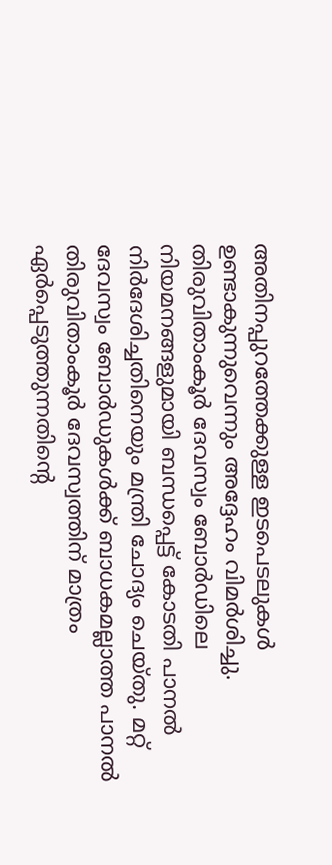അതിനപ്പുറത്തേക്കുള്ള ഇടപെടലുകൾ ഉണ്ടാകുന്നുവെന്നും അദ്ദേഹം വിമർശിച്ചു.
തിരുവിതാംകൂർ ദേവസ്വം ബോർഡിലെ നിയമനങ്ങളുമായി ബന്ധപ്പെട്ട് കോടതി പാനൽ നിർദേശിച്ചതിനെയും മന്ത്രി ചോദ്യം ചെയ്തു. മറ്റ് ദേവസ്വം ബോർഡുകൾക്ക് ബാധകമല്ലാത്ത പാനൽ തിരുവിതാംകൂർ ദേവസ്വത്തിന് മാത്രം ഏർപ്പെടുത്തുന്നതിന്റെ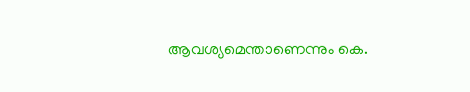ആവശ്യമെന്താണെന്നും കെ.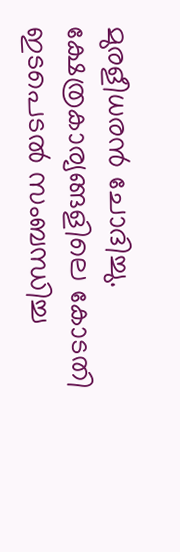മുരളീധരൻ ചോദിച്ചു.
ക്ഷേത്രകാര്യങ്ങളിലെ കോടതി ഇടപെടൽ സംബന്ധിച്ച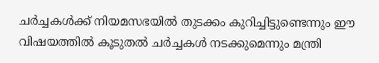ചർച്ചകൾക്ക് നിയമസഭയിൽ തുടക്കം കുറിച്ചിട്ടുണ്ടെന്നും ഈ വിഷയത്തിൽ കൂടുതൽ ചർച്ചകൾ നടക്കുമെന്നും മന്ത്രി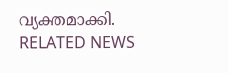വ്യക്തമാക്കി.
RELATED NEWS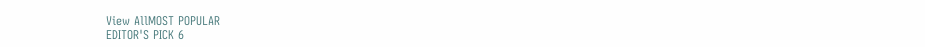View AllMOST POPULAR
EDITOR'S PICK 6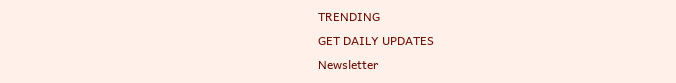TRENDING
GET DAILY UPDATES
Newsletter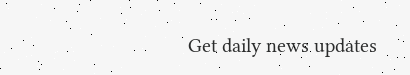Get daily news updates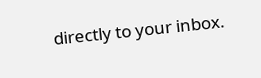directly to your inbox.